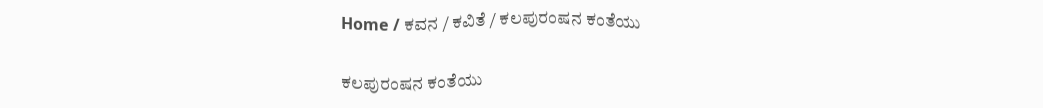Home / ಕವನ / ಕವಿತೆ / ಕಲಪುರಂಷನ ಕಂತೆಯು

ಕಲಪುರಂಷನ ಕಂತೆಯು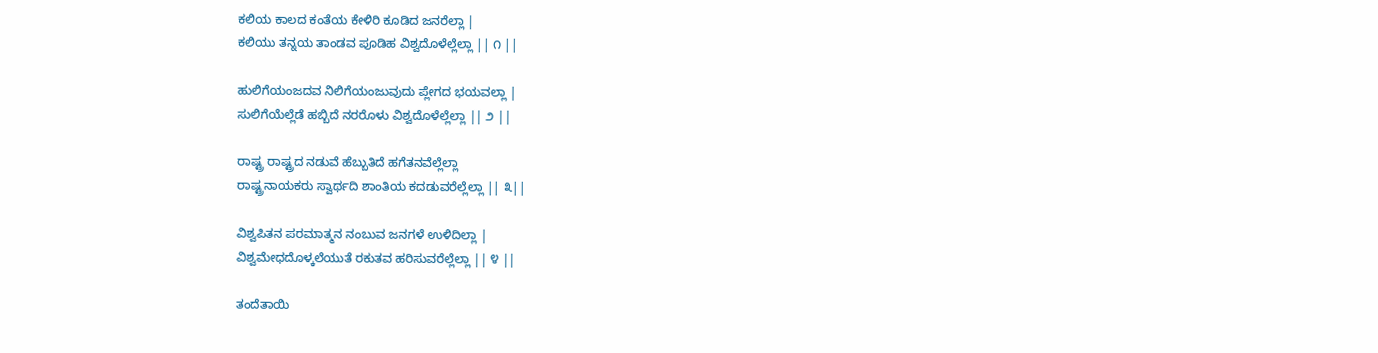ಕಲಿಯ ಕಾಲದ ಕಂತೆಯ ಕೇಳಿರಿ ಕೂಡಿದ ಜನರೆಲ್ಲಾ |
ಕಲಿಯು ತನ್ನಯ ತಾಂಡವ ಪೂಡಿಹ ವಿಶ್ವದೊಳೆಲ್ಲೆಲ್ಲಾ || ೧ ||

ಹುಲಿಗೆಯಂಜದವ ನಿಲಿಗೆಯಂಜುವುದು ಪ್ಲೇಗದ ಭಯವಲ್ಲಾ |
ಸುಲಿಗೆಯೆಲ್ಲೆಡೆ ಹಬ್ಬಿದೆ ನರರೊಳು ವಿಶ್ವದೊಳೆಲ್ಲೆಲ್ಲಾ || ೨ ||

ರಾಷ್ಟ್ರ ರಾಷ್ಟ್ರದ ನಡುವೆ ಹೆಬ್ಬುತಿದೆ ಹಗೆತನವೆಲ್ಲೆಲ್ಲಾ
ರಾಷ್ಟ್ರನಾಯಕರು ಸ್ವಾರ್ಥದಿ ಶಾಂತಿಯ ಕದಡುವರೆಲ್ಲೆಲ್ಲಾ || ೩||

ವಿಶ್ವಪಿತನ ಪರಮಾತ್ಮನ ನಂಬುವ ಜನಗಳೆ ಉಳಿದಿಲ್ಲಾ |
ವಿಶ್ವಮೇಧದೊಳ್ಕಲೆಯುತೆ ರಕುತವ ಹರಿಸುವರೆಲ್ಲೆಲ್ಲಾ || ೪ ||

ತಂದೆತಾಯಿ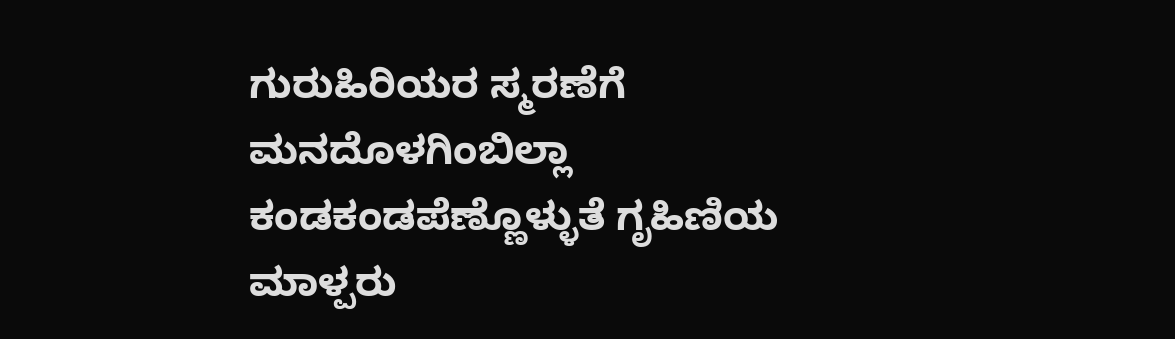ಗುರುಹಿರಿಯರ ಸ್ಮರಣೆಗೆ ಮನದೊಳಗಿಂಬಿಲ್ಲಾ
ಕಂಡಕಂಡಪೆಣ್ಣೊಳ್ಳುತೆ ಗೃಹಿಣಿಯ ಮಾಳ್ಪರು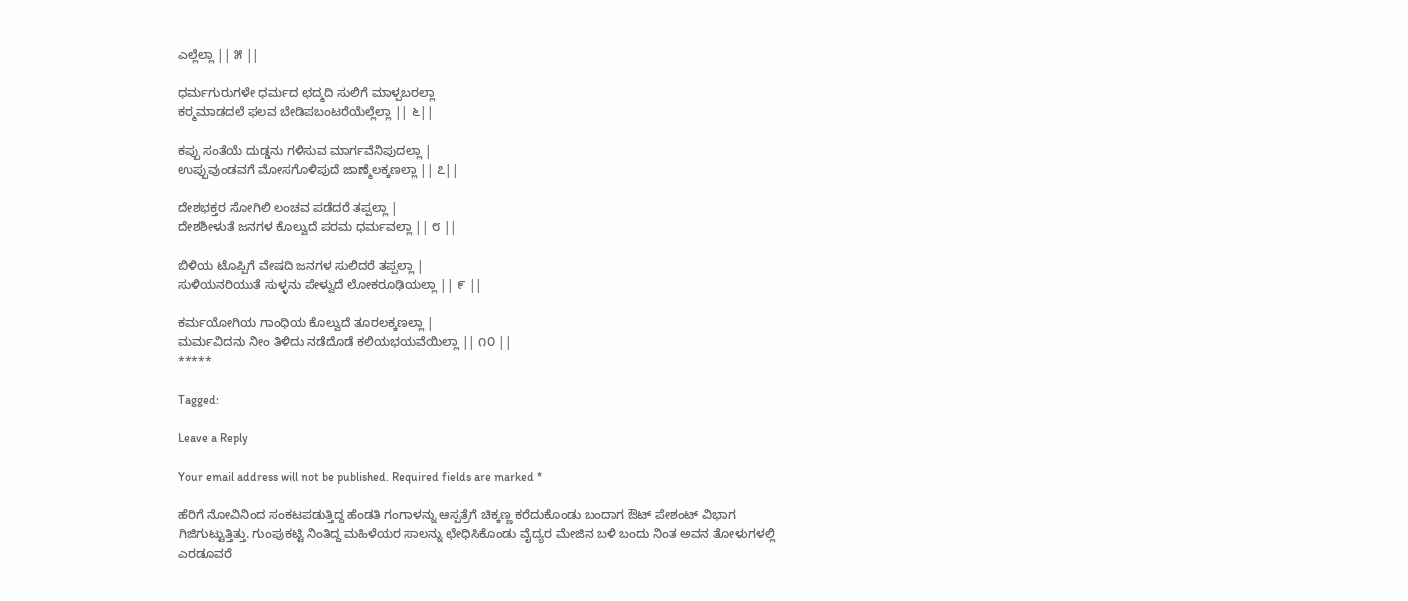ಎಲ್ಲೆಲ್ಲಾ || ೫ ||

ಧರ್ಮಗುರುಗಳೇ ಧರ್ಮದ ಛದ್ಮದಿ ಸುಲಿಗೆ ಮಾಳ್ಪಬರಲ್ಲಾ
ಕರ್‍ಮಮಾಡದಲೆ ಫಲವ ಬೇಡಿಪಬಂಟರೆಯೆಲ್ಲೆಲ್ಲಾ || ೬||

ಕಪ್ಪು ಸಂತೆಯೆ ದುಡ್ಡನು ಗಳಿಸುವ ಮಾರ್ಗವೆನಿಪುದಲ್ಲಾ |
ಉಪ್ಪುವುಂಡವಗೆ ಮೋಸಗೊಳಿಪುದೆ ಜಾಣ್ಮೆಲಕ್ಕಣಲ್ಲಾ || ೭||

ದೇಶಭಕ್ತರ ಸೋಗಿಲಿ ಲಂಚವ ಪಡೆದರೆ ತಪ್ಪಲ್ಲಾ |
ದೇಶಶೀಳುತೆ ಜನಗಳ ಕೊಲ್ವುದೆ ಪರಮ ಧರ್ಮವಲ್ಲಾ || ೮ ||

ಬಿಳಿಯ ಟೊಪ್ಪಿಗೆ ವೇಷದಿ ಜನಗಳ ಸುಲಿದರೆ ತಪ್ಪಲ್ಲಾ |
ಸುಳಿಯನರಿಯುತೆ ಸುಳ್ಳನು ಪೇಳ್ವುದೆ ಲೋಕರೂಢಿಯಲ್ಲಾ || ೯ ||

ಕರ್ಮಯೋಗಿಯ ಗಾಂಧಿಯ ಕೊಲ್ವುದೆ ತೂರಲಕ್ಕಣಲ್ಲಾ |
ಮರ್ಮವಿದನು ನೀಂ ತಿಳಿದು ನಡೆದೊಡೆ ಕಲಿಯಭಯವೆಯಿಲ್ಲಾ || ೧೦ ||
*****

Tagged:

Leave a Reply

Your email address will not be published. Required fields are marked *

ಹೆರಿಗೆ ನೋವಿನಿಂದ ಸಂಕಟಪಡುತ್ತಿದ್ದ ಹೆಂಡತಿ ಗಂಗಾಳನ್ನು ಆಸ್ಪತ್ರೆಗೆ ಚಿಕ್ಕಣ್ಣ ಕರೆದುಕೊಂಡು ಬಂದಾಗ ಔಟ್ ಪೇಶಂಟ್ ವಿಭಾಗ ಗಿಜಿಗುಟ್ಟುತ್ತಿತ್ತು. ಗುಂಪುಕಟ್ಟಿ ನಿಂತಿದ್ದ ಮಹಿಳೆಯರ ಸಾಲನ್ನು ಛೇಧಿಸಿಕೊಂಡು ವೈದ್ಯರ ಮೇಜಿನ ಬಳಿ ಬಂದು ನಿಂತ ಅವನ ತೋಳುಗಳಲ್ಲಿ ಎರಡೂವರೆ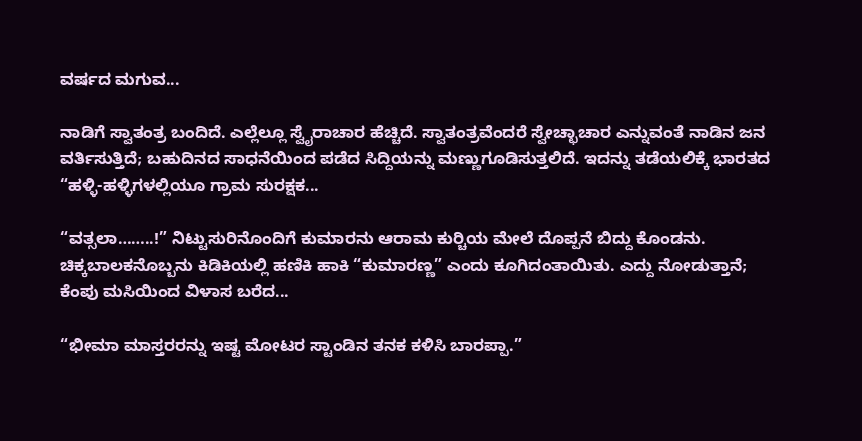ವರ್ಷದ ಮಗುವ...

ನಾಡಿಗೆ ಸ್ವಾತಂತ್ರ ಬಂದಿದೆ. ಎಲ್ಲೆಲ್ಲೂ ಸ್ವೈರಾಚಾರ ಹೆಚ್ಚಿದೆ. ಸ್ವಾತಂತ್ರವೆಂದರೆ ಸ್ವೇಚ್ಛಾಚಾರ ಎನ್ನುವಂತೆ ನಾಡಿನ ಜನ ವರ್ತಿಸುತ್ತಿದೆ; ಬಹುದಿನದ ಸಾಧನೆಯಿಂದ ಪಡೆದ ಸಿದ್ದಿಯನ್ನು ಮಣ್ಣುಗೂಡಿಸುತ್ತಲಿದೆ. ಇದನ್ನು ತಡೆಯಲಿಕ್ಕೆ ಭಾರತದ “ಹಳ್ಳಿ-ಹಳ್ಳಿಗಳಲ್ಲಿಯೂ ಗ್ರಾಮ ಸುರಕ್ಷಕ...

“ವತ್ಸಲಾ……..!” ನಿಟ್ಟುಸುರಿನೊಂದಿಗೆ ಕುಮಾರನು ಆರಾಮ ಕುರ್‍ಚಿಯ ಮೇಲೆ ದೊಪ್ಪನೆ ಬಿದ್ದು ಕೊಂಡನು. ಚಿಕ್ಕಬಾಲಕನೊಬ್ಬನು ಕಿಡಿಕಿಯಲ್ಲಿ ಹಣಿಕಿ ಹಾಕಿ “ಕುಮಾರಣ್ಣ” ಎಂದು ಕೂಗಿದಂತಾಯಿತು. ಎದ್ದು ನೋಡುತ್ತಾನೆ; ಕೆಂಪು ಮಸಿಯಿಂದ ವಿಳಾಸ ಬರೆದ...

“ಭೀಮಾ ಮಾಸ್ತರರನ್ನು ಇಷ್ಟ ಮೋಟರ ಸ್ಟಾಂಡಿನ ತನಕ ಕಳಿಸಿ ಬಾರಪ್ಪಾ.”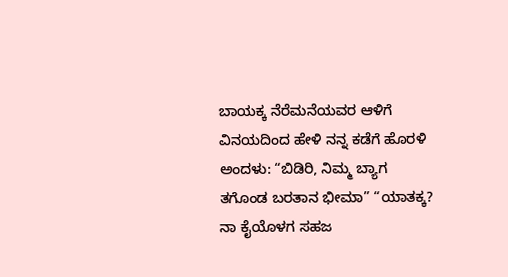ಬಾಯಕ್ಕ ನೆರೆಮನೆಯವರ ಆಳಿಗೆ ವಿನಯದಿಂದ ಹೇಳಿ ನನ್ನ ಕಡೆಗೆ ಹೊರಳಿ ಅಂದಳು: “ಬಿಡಿರಿ, ನಿಮ್ಮ ಬ್ಯಾಗ ತಗೊಂಡ ಬರತಾನ ಭೀಮಾ” “ಯಾತಕ್ಕ? ನಾ ಕೈಯೊಳಗ ಸಹಜ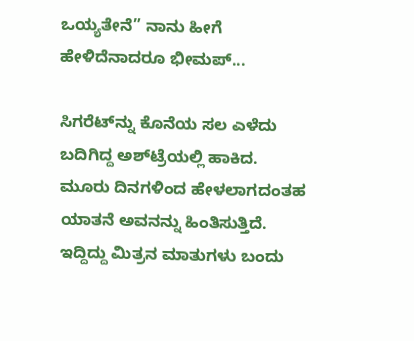ಒಯ್ಯತೇನೆ” ನಾನು ಹೀಗೆ ಹೇಳಿದೆನಾದರೂ ಭೀಮಪ್...

ಸಿಗರೆಟ್‌ನ್ನು ಕೊನೆಯ ಸಲ ಎಳೆದು ಬದಿಗಿದ್ದ ಅಶ್‌ಟ್ರೆಯಲ್ಲಿ ಹಾಕಿದ. ಮೂರು ದಿನಗಳಿಂದ ಹೇಳಲಾಗದಂತಹ ಯಾತನೆ ಅವನನ್ನು ಹಿಂತಿಸುತ್ತಿದೆ. ಇದ್ದಿದ್ದು ಮಿತ್ರನ ಮಾತುಗಳು ಬಂದು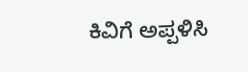ಕಿವಿಗೆ ಅಪ್ಪಳಿಸಿ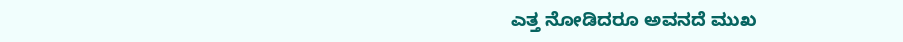ಎತ್ತ ನೋಡಿದರೂ ಅವನದೆ ಮುಖ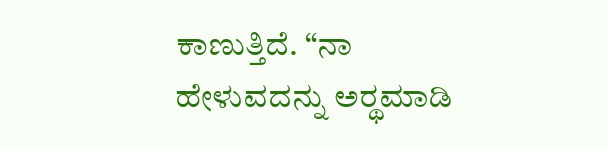ಕಾಣುತ್ತಿದೆ. “ನಾ ಹೇಳುವದನ್ನು ಅರ್‍ಥಮಾಡಿ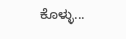ಕೊಳ್ಳು...